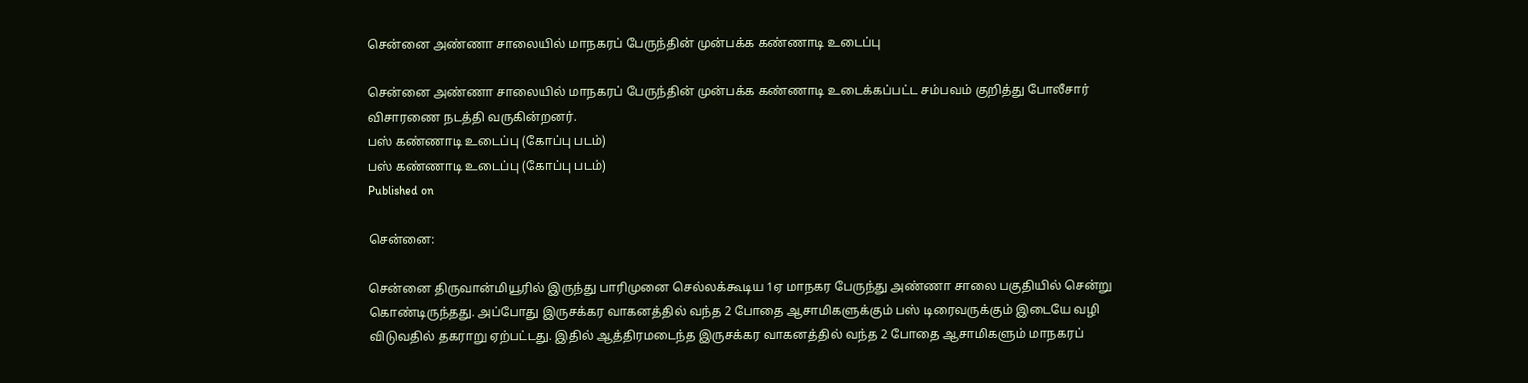சென்னை அண்ணா சாலையில் மாநகரப் பேருந்தின் முன்பக்க கண்ணாடி உடைப்பு

சென்னை அண்ணா சாலையில் மாநகரப் பேருந்தின் முன்பக்க கண்ணாடி உடைக்கப்பட்ட சம்பவம் குறித்து போலீசார் விசாரணை நடத்தி வருகின்றனர்.
பஸ் கண்ணாடி உடைப்பு (கோப்பு படம்)
பஸ் கண்ணாடி உடைப்பு (கோப்பு படம்)
Published on

சென்னை:

சென்னை திருவான்மியூரில் இருந்து பாரிமுனை செல்லக்கூடிய 1ஏ மாநகர பேருந்து அண்ணா சாலை பகுதியில் சென்று கொண்டிருந்தது. அப்போது இருசக்கர வாகனத்தில் வந்த 2 போதை ஆசாமிகளுக்கும் பஸ் டிரைவருக்கும் இடையே வழி விடுவதில் தகராறு ஏற்பட்டது. இதில் ஆத்திரமடைந்த இருசக்கர வாகனத்தில் வந்த 2 போதை ஆசாமிகளும் மாநகரப்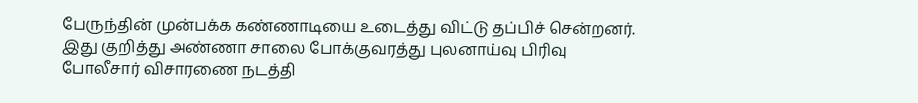பேருந்தின் முன்பக்க கண்ணாடியை உடைத்து விட்டு தப்பிச் சென்றனர். இது குறித்து அண்ணா சாலை போக்குவரத்து புலனாய்வு பிரிவு போலீசார் விசாரணை நடத்தி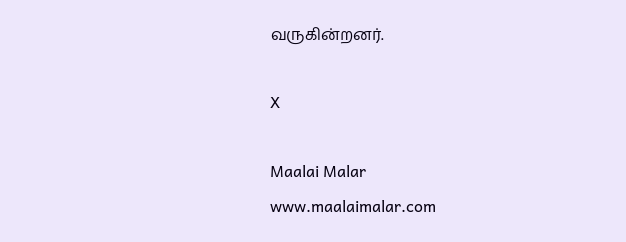வருகின்றனர்.

X

Maalai Malar
www.maalaimalar.com